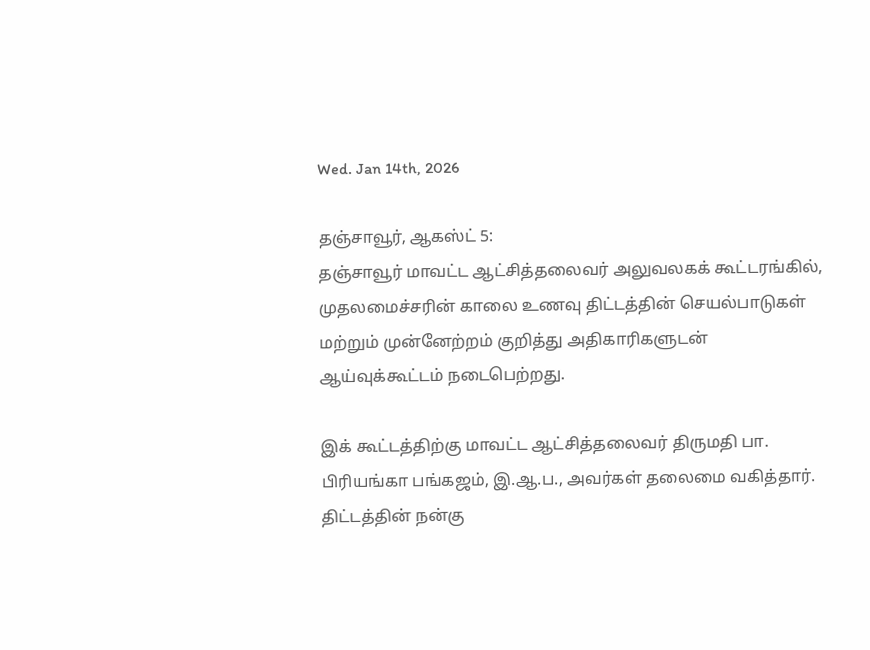Wed. Jan 14th, 2026

தஞ்சாவூர், ஆகஸ்ட் 5:
தஞ்சாவூர் மாவட்ட ஆட்சித்தலைவர் அலுவலகக் கூட்டரங்கில், முதலமைச்சரின் காலை உணவு திட்டத்தின் செயல்பாடுகள் மற்றும் முன்னேற்றம் குறித்து அதிகாரிகளுடன் ஆய்வுக்கூட்டம் நடைபெற்றது.

இக் கூட்டத்திற்கு மாவட்ட ஆட்சித்தலைவர் திருமதி பா. பிரியங்கா பங்கஜம், இ.ஆ.ப., அவர்கள் தலைமை வகித்தார். திட்டத்தின் நன்கு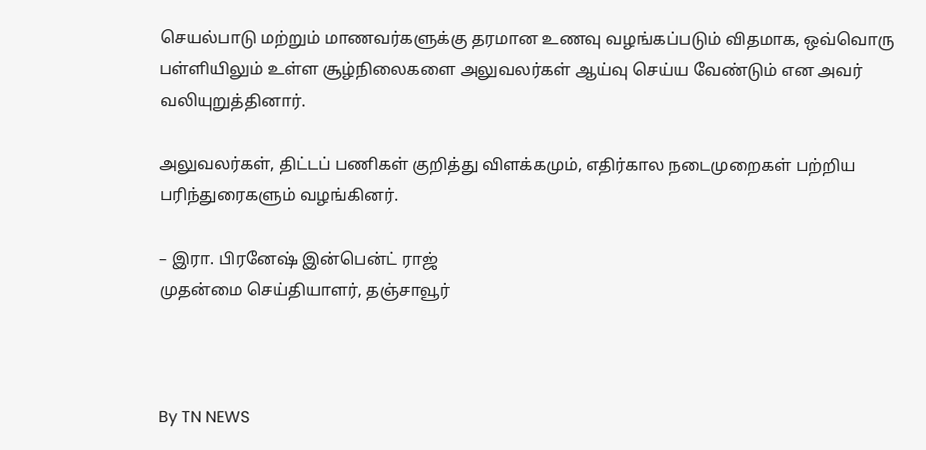செயல்பாடு மற்றும் மாணவர்களுக்கு தரமான உணவு வழங்கப்படும் விதமாக, ஒவ்வொரு பள்ளியிலும் உள்ள சூழ்நிலைகளை அலுவலர்கள் ஆய்வு செய்ய வேண்டும் என அவர் வலியுறுத்தினார்.

அலுவலர்கள், திட்டப் பணிகள் குறித்து விளக்கமும், எதிர்கால நடைமுறைகள் பற்றிய பரிந்துரைகளும் வழங்கினர்.

– இரா. பிரனேஷ் இன்பென்ட் ராஜ்
முதன்மை செய்தியாளர், தஞ்சாவூர்



By TN NEWS